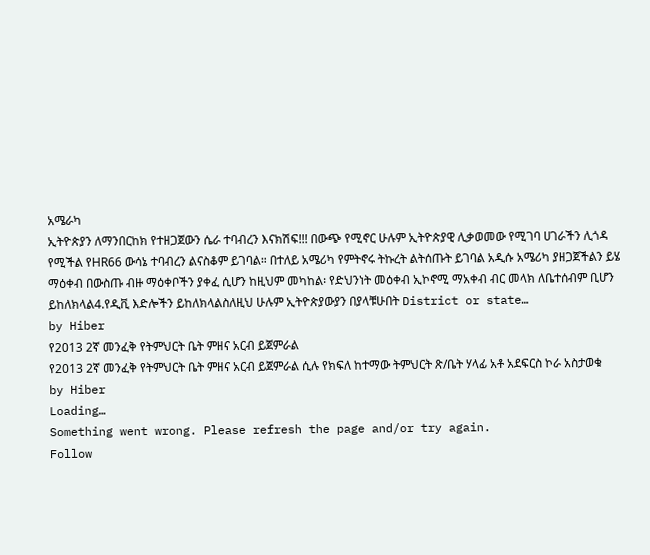አሜራካ
ኢትዮጵያን ለማንበርከክ የተዘጋጀውን ሴራ ተባብረን እናክሽፍ!!! በውጭ የሚኖር ሁሉም ኢትዮጵያዊ ሊቃወመው የሚገባ ሀገራችን ሊጎዳ የሚችል የHR66 ውሳኔ ተባብረን ልናስቆም ይገባል። በተለይ አሜሪካ የምትኖሩ ትኩረት ልትሰጡት ይገባል አዲሱ አሜሪካ ያዘጋጀችልን ይሄ ማዕቀብ በውስጡ ብዙ ማዕቀቦችን ያቀፈ ሲሆን ከዚህም መካከል፡ የድህንነት መዕቀብ ኢኮኖሚ ማአቀብ ብር መላክ ለቤተሰብም ቢሆን ይከለክላል4.የዲቪ እድሎችን ይከለክላልስለዚህ ሁሉም ኢትዮጵያውያን በያላቹሁበት District or state…
by Hiber
የ2013 2ኛ መንፈቅ የትምህርት ቤት ምዘና አርብ ይጀምራል
የ2013 2ኛ መንፈቅ የትምህርት ቤት ምዘና አርብ ይጀምራል ሲሉ የክፍለ ከተማው ትምህርት ጽ/ቤት ሃላፊ አቶ አደፍርስ ኮራ አስታወቁ
by Hiber
Loading…
Something went wrong. Please refresh the page and/or try again.
Follow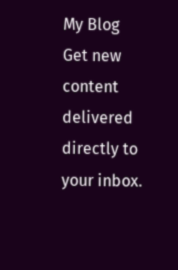My Blog
Get new content delivered directly to your inbox.